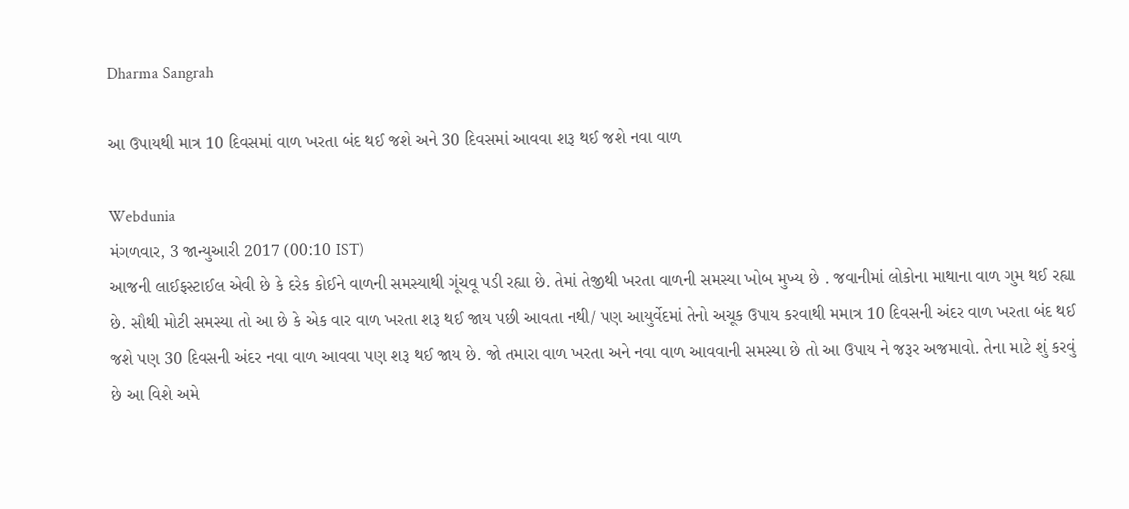Dharma Sangrah

આ ઉપાયથી માત્ર 10 દિવસમાં વાળ ખરતા બંદ થઈ જશે અને 30 દિવસમાં આવવા શરૂ થઈ જશે નવા વાળ

Webdunia
મંગળવાર, 3 જાન્યુઆરી 2017 (00:10 IST)
આજની લાઈફસ્ટાઈલ એવી છે કે દરેક કોઈને વાળની સમસ્યાથી ગૂંચવૂ પડી રહ્યા છે. તેમાં તેજીથી ખરતા વાળની સમસ્યા ખોબ મુખ્ય છે . જવાનીમાં લોકોના માથાના વાળ ગુમ થઈ રહ્યા છે. સૌથી મોટી સમસ્યા તો આ છે કે એક વાર વાળ ખરતા શરૂ થઈ જાય પછી આવતા નથી/ પણ આયુર્વેદમાં તેનો અચૂક ઉપાય કરવાથી મમાત્ર 10 દિવસની અંદર વાળ ખરતા બંદ થઈ જશે પણ 30 દિવસની અંદર નવા વાળ આવવા પણ શરૂ થઈ જાય છે. જો તમારા વાળ ખરતા અને નવા વાળ આવવાની સમસ્યા છે તો આ ઉપાય ને જરૂર અજમાવો. તેના માટે શું કરવું છે આ વિશે અમે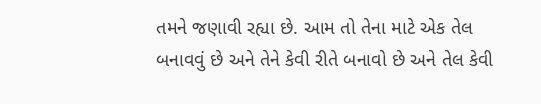તમને જણાવી રહ્યા છે. આમ તો તેના માટે એક તેલ બનાવવું છે અને તેને કેવી રીતે બનાવો છે અને તેલ કેવી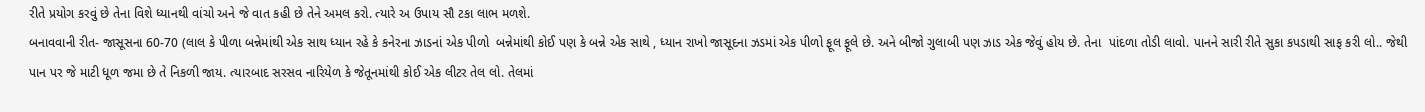રીતે પ્રયોગ કરવું છે તેના વિશે ધ્યાનથી વાંચો અને જે વાત કહી છે તેને અમલ કરો. ત્યારે અ ઉપાય સૌ ટકા લાભ મળશે.
બનાવવાની રીત- જાસૂસના 60-70 (લાલ કે પીળા બન્નેમાંથી એક સાથ ધ્યાન રહે કે કનેરના ઝાડનાં એક પીળો  બન્નેમાંથી કોઈ પણ કે બન્ને એક સાથે , ધ્યાન રાખો જાસૂદના ઝડમાં એક પીળો ફૂલ ફૂલે છે. અને બીજો ગુલાબી પણ ઝાડ એક જેવું હોય છે. તેના  પાંદળા તોડી લાવો. પાનને સારી રીતે સુકા કપડાથી સાફ કરી લો.. જેથી પાન પર જે માટી ધૂળ જમા છે તે નિકળી જાય. ત્યારબાદ સરસવ નારિયેળ કે જેતૂનમાંથી કોઈ એક લીટર તેલ લો. તેલમાં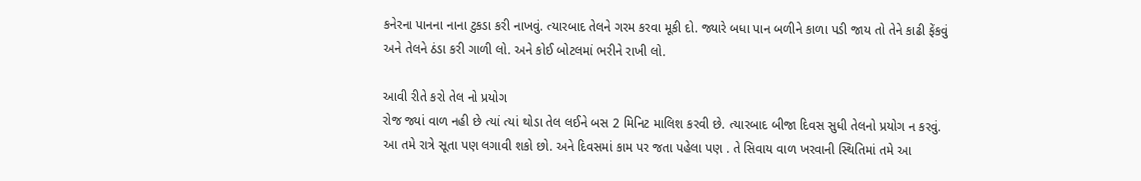કનેરના પાનના નાના ટુકડા કરી નાખવું. ત્યારબાદ તેલને ગરમ કરવા મૂકી દો. જ્યારે બધા પાન બળીને કાળા પડી જાય તો તેને કાઢી ફેંકવું અને તેલને ઠંડા કરી ગાળી લો. અને કોઈ બોટલમાં ભરીને રાખી લો.

આવી રીતે કરો તેલ નો પ્રયોગ
રોજ જ્યાં વાળ નહી છે ત્યાં ત્યાં થોડા તેલ લઈને બસ 2 મિનિટ માલિશ કરવી છે. ત્યારબાદ બીજા દિવસ સુધી તેલનો પ્રયોગ ન કરવું. આ તમે રાત્રે સૂતા પણ લગાવી શકો છો. અને દિવસમાં કામ પર જતા પહેલા પણ . તે સિવાય વાળ ખરવાની સ્થિતિમાં તમે આ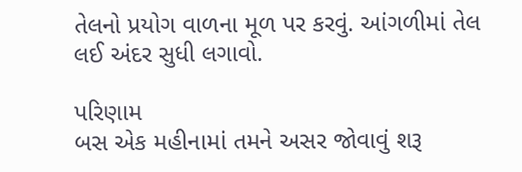તેલનો પ્રયોગ વાળના મૂળ પર કરવું. આંગળીમાં તેલ લઈ અંદર સુધી લગાવો.

પરિણામ
બસ એક મહીનામાં તમને અસર જોવાવું શરૂ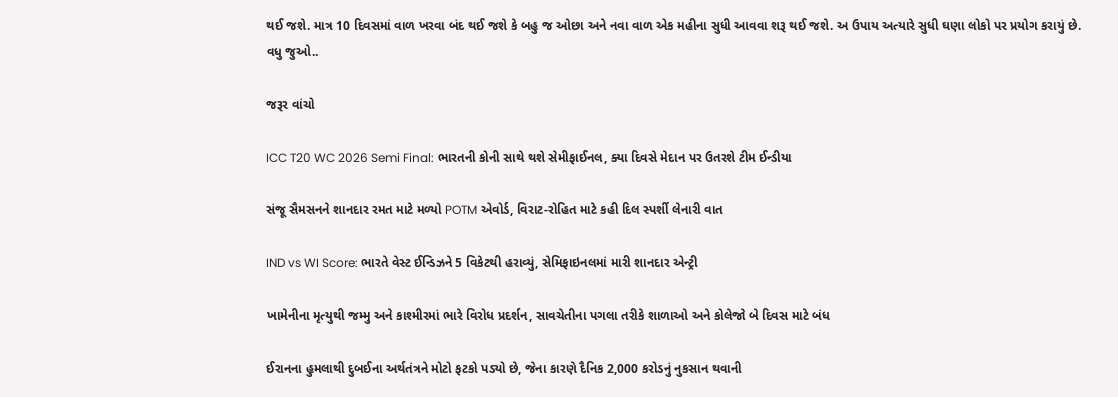થઈ જશે. માત્ર 10 દિવસમાં વાળ ખરવા બંદ થઈ જશે કે બહુ જ ઓછા અને નવા વાળ એક મહીના સુધી આવવા શરૂ થઈ જશે. અ ઉપાય અત્યારે સુધી ઘણા લોકો પર પ્રયોગ કરાયું છે.
વધુ જુઓ..

જરૂર વાંચો

ICC T20 WC 2026 Semi Final: ભારતની કોની સાથે થશે સેમીફાઈનલ, ક્યા દિવસે મેદાન પર ઉતરશે ટીમ ઈન્ડીયા

સંજૂ સૈમસનને શાનદાર રમત માટે મળ્યો POTM એવોર્ડ, વિરાટ-રોહિત માટે કહી દિલ સ્પર્શી લેનારી વાત

IND vs WI Score: ભારતે વેસ્ટ ઈન્ડિઝને 5 વિકેટથી હરાવ્યું, સેમિફાઇનલમાં મારી શાનદાર એન્ટ્રી

ખામેનીના મૃત્યુથી જમ્મુ અને કાશ્મીરમાં ભારે વિરોધ પ્રદર્શન, સાવચેતીના પગલા તરીકે શાળાઓ અને કોલેજો બે દિવસ માટે બંધ

ઈરાનના હુમલાથી દુબઈના અર્થતંત્રને મોટો ફટકો પડ્યો છે, જેના કારણે દૈનિક 2,000 કરોડનું નુકસાન થવાની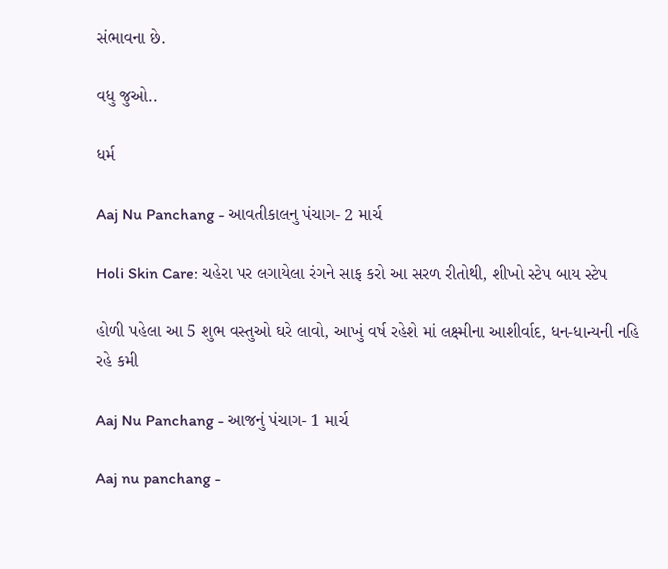સંભાવના છે.

વધુ જુઓ..

ધર્મ

Aaj Nu Panchang - આવતીકાલનુ પંચાગ- 2 માર્ચ

Holi Skin Care: ચહેરા પર લગાયેલા રંગને સાફ કરો આ સરળ રીતોથી, શીખો સ્ટેપ બાય સ્ટેપ

હોળી પહેલા આ 5 શુભ વસ્તુઓ ઘરે લાવો, આખું વર્ષ રહેશે માં લક્ષ્મીના આશીર્વાદ, ધન-ધાન્યની નહિ રહે કમી

Aaj Nu Panchang - આજનું પંચાગ- 1 માર્ચ

Aaj nu panchang -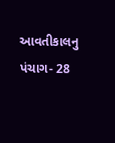આવતીકાલનુ પંચાગ- 28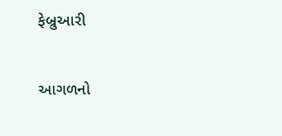ફેબ્રુઆરી

આગળનો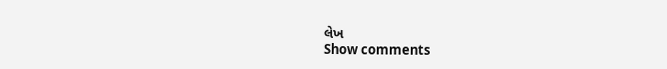લેખ
Show comments